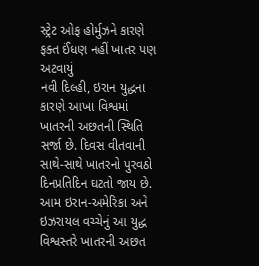સ્ટ્રેટ ઓફ હોર્મુઝને કારણે ફક્ત ઈંધણ નહીં ખાતર પણ અટવાયું
નવી દિલ્હી, ઇરાન યુદ્ધના કારણે આખા વિશ્વમાં ખાતરની અછતની સ્થિતિ સર્જા છે. દિવસ વીતવાની સાથે-સાથે ખાતરનો પુરવઠો દિનપ્રતિદિન ઘટતો જાય છે. આમ ઇરાન-અમેરિકા અને ઇઝરાયલ વચ્ચેનું આ યુદ્ધ વિશ્વસ્તરે ખાતરની અછત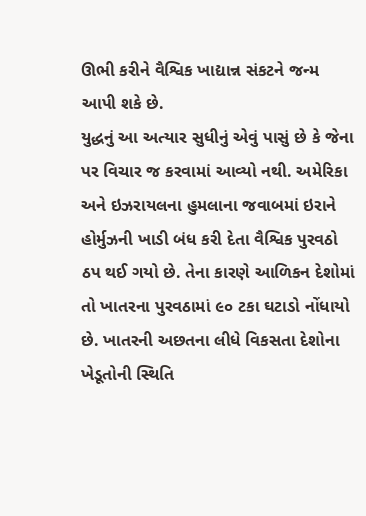ઊભી કરીને વૈશ્વિક ખાદ્યાન્ન સંકટને જન્મ આપી શકે છે.
યુદ્ધનું આ અત્યાર સુધીનું એવું પાસું છે કે જેના પર વિચાર જ કરવામાં આવ્યો નથી. અમેરિકા અને ઇઝરાયલના હુમલાના જવાબમાં ઇરાને હોર્મુઝની ખાડી બંધ કરી દેતા વૈશ્વિક પુરવઠો ઠપ થઈ ગયો છે. તેના કારણે આળિકન દેશોમાં તો ખાતરના પુરવઠામાં ૯૦ ટકા ઘટાડો નોંધાયો છે. ખાતરની અછતના લીધે વિકસતા દેશોના ખેડૂતોની સ્થિતિ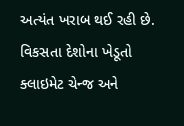અત્યંત ખરાબ થઈ રહી છે.
વિકસતા દેશોના ખેડૂતો ક્લાઇમેટ ચેન્જ અને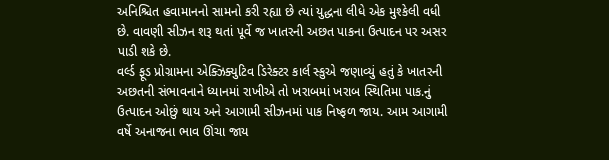અનિશ્ચિત હવામાનનો સામનો કરી રહ્યા છે ત્યાં યુદ્ધના લીધે એક મુશ્કેલી વધી છે. વાવણી સીઝન શરૂ થતાં પૂર્વે જ ખાતરની અછત પાકના ઉત્પાદન પર અસર પાડી શકે છે.
વર્લ્ડ ફૂડ પ્રોગ્રામના એક્ઝિક્યુટિવ ડિરેક્ટર કાર્લ સ્કુએ જણાવ્યું હતું કે ખાતરની અછતની સંભાવનાને ધ્યાનમાં રાખીએ તો ખરાબમાં ખરાબ સ્થિતિમા પાક.નું ઉત્પાદન ઓછું થાય અને આગામી સીઝનમાં પાક નિષ્ફળ જાય. આમ આગામી વર્ષે અનાજના ભાવ ઊંચા જાય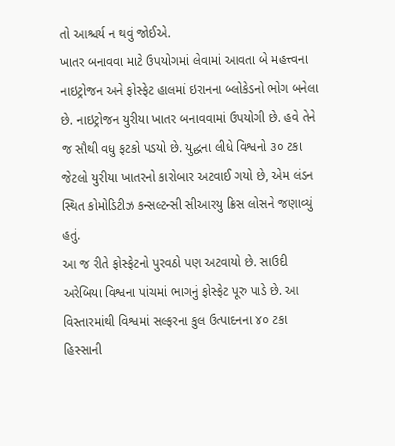તો આશ્ચર્ય ન થવું જોઈએ.
ખાતર બનાવવા માટે ઉપયોગમાં લેવામાં આવતા બે મહત્ત્વના નાઇટ્રોજન અને ફોસ્ફેટ હાલમાં ઇરાનના બ્લોકેડનો ભોગ બનેલા છે. નાઇટ્રોજન યુરીયા ખાતર બનાવવામાં ઉપયોગી છે. હવે તેને જ સૌથી વધુ ફટકો પડયો છે. યુદ્ધના લીધે વિશ્વનો ૩૦ ટકા જેટલો યુરીયા ખાતરનો કારોબાર અટવાઈ ગયો છે, એમ લંડન સ્થિત કોમોડિટીઝ કન્સલ્ટન્સી સીઆરયુ ક્રિસ લોસને જણાવ્યું હતું.
આ જ રીતે ફોસ્ફેટનો પુરવઠો પણ અટવાયો છે. સાઉદી અરેબિયા વિશ્વના પાંચમાં ભાગનું ફોસ્ફેટ પૂરુ પાડે છે. આ વિસ્તારમાંથી વિશ્વમાં સલ્ફરના કુલ ઉત્પાદનના ૪૦ ટકા હિસ્સાની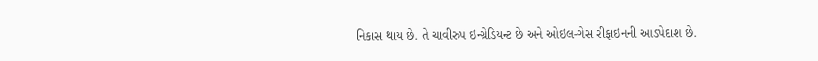નિકાસ થાય છે. તે ચાવીરુપ ઇન્ગ્રેડિયન્ટ છે અને ઓઇલ-ગેસ રીફાઇનની આડપેદાશ છે.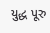યુદ્ધ પૂરુ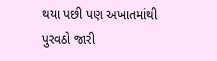થયા પછી પણ અખાતમાંથી પુરવઠો જારી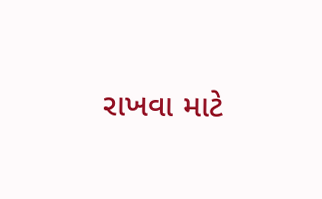રાખવા માટે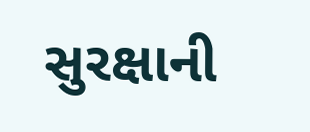સુરક્ષાની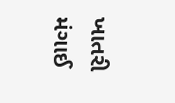ખાતરી મંગાઈ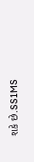શકે છે.SS1MS